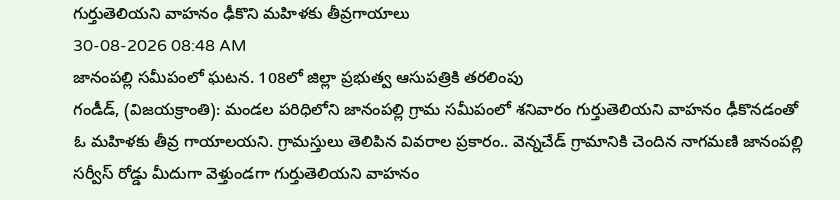గుర్తుతెలియని వాహనం ఢీకొని మహిళకు తీవ్రగాయాలు
30-08-2026 08:48 AM
జానంపల్లి సమీపంలో ఘటన. 108లో జిల్లా ప్రభుత్వ ఆసుపత్రికి తరలింపు
గండీడ్, (విజయక్రాంతి): మండల పరిధిలోని జానంపల్లి గ్రామ సమీపంలో శనివారం గుర్తుతెలియని వాహనం ఢీకొనడంతో ఓ మహిళకు తీవ్ర గాయాలయని. గ్రామస్తులు తెలిపిన వివరాల ప్రకారం.. వెన్నచేడ్ గ్రామానికి చెందిన నాగమణి జానంపల్లి సర్వీస్ రోడ్డు మీదుగా వెళ్తుండగా గుర్తుతెలియని వాహనం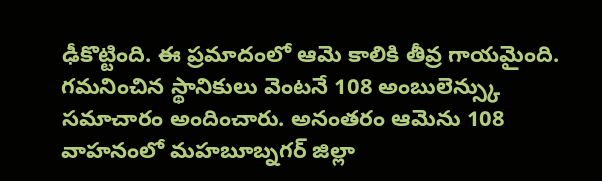ఢీకొట్టింది. ఈ ప్రమాదంలో ఆమె కాలికి తీవ్ర గాయమైంది. గమనించిన స్థానికులు వెంటనే 108 అంబులెన్స్కు సమాచారం అందించారు. అనంతరం ఆమెను 108 వాహనంలో మహబూబ్నగర్ జిల్లా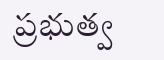ప్రభుత్వ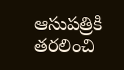ఆసుపత్రికి తరలించి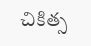చికిత్స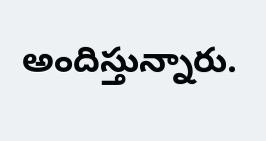అందిస్తున్నారు.